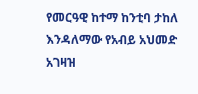የመርዓዊ ከተማ ከንቲባ ታከለ እንዳለማው የአብይ አህመድ አገዛዝ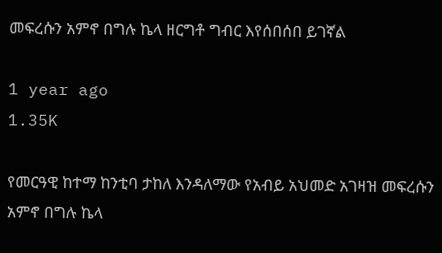መፍረሱን አምኖ በግሉ ኬላ ዘርግቶ ግብር እየሰበሰበ ይገኛል

1 year ago
1.35K

የመርዓዊ ከተማ ከንቲባ ታከለ እንዳለማው የአብይ አህመድ አገዛዝ መፍረሱን አምኖ በግሉ ኬላ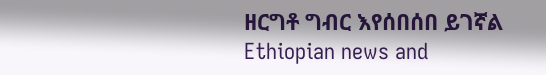ዘርግቶ ግብር እየሰበሰበ ይገኛል
Ethiopian news and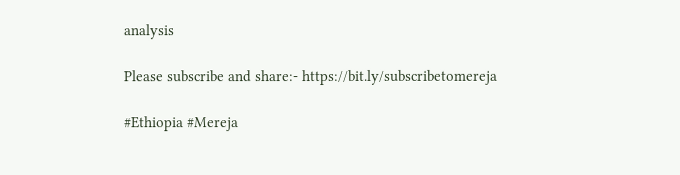analysis

Please subscribe and share:- https://bit.ly/subscribetomereja

#Ethiopia #Mereja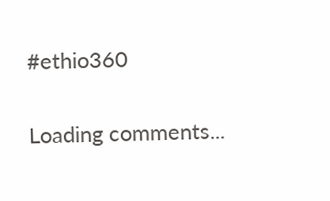#ethio360

Loading comments...